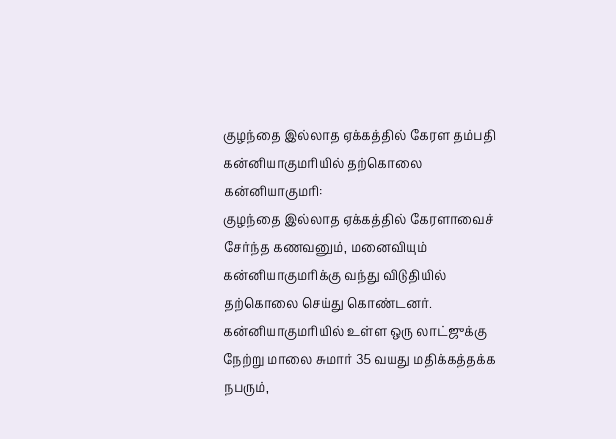குழந்தை இல்லாத ஏக்கத்தில் கேரள தம்பதி கன்னியாகுமரியில் தற்கொலை
கன்னியாகுமரி:
குழந்தை இல்லாத ஏக்கத்தில் கேரளாவைச் சேர்ந்த கணவனும், மனைவியும் கன்னியாகுமரிக்கு வந்து விடுதியில் தற்கொலை செய்து கொண்டனர்.
கன்னியாகுமரியில் உள்ள ஒரு லாட்ஜுக்கு நேற்று மாலை சுமார் 35 வயது மதிக்கத்தக்க நபரும்,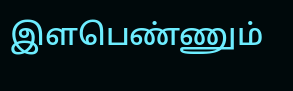இளபெண்ணும்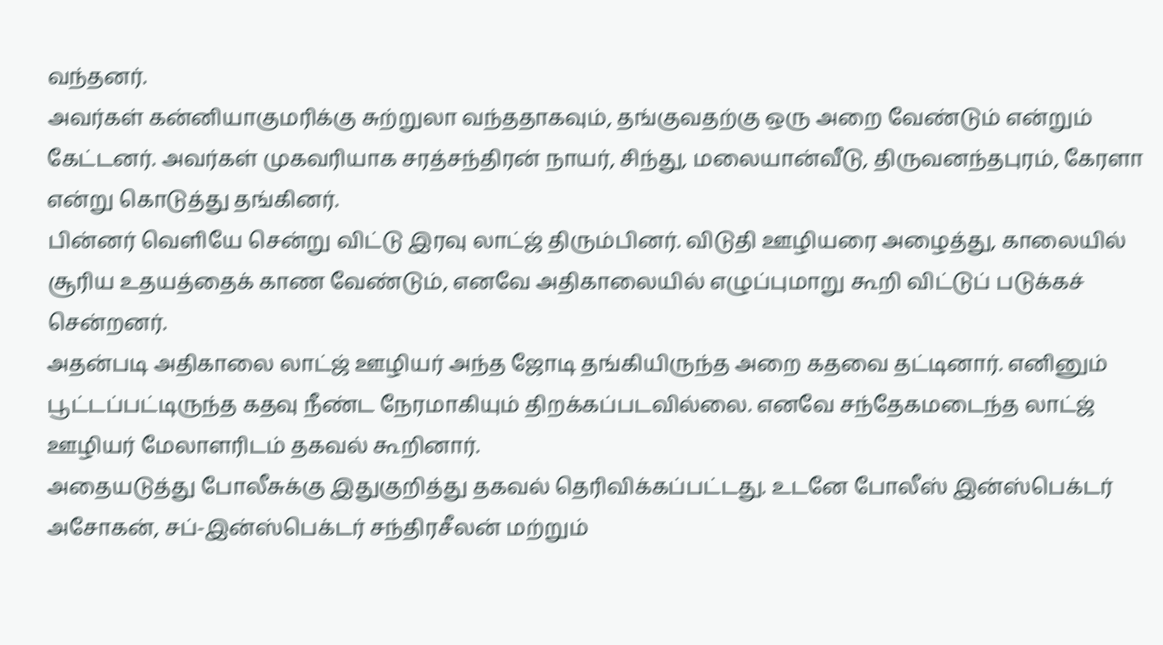வந்தனர்.
அவர்கள் கன்னியாகுமரிக்கு சுற்றுலா வந்ததாகவும், தங்குவதற்கு ஒரு அறை வேண்டும் என்றும் கேட்டனர். அவர்கள் முகவரியாக சரத்சந்திரன் நாயர், சிந்து, மலையான்வீடு, திருவனந்தபுரம், கேரளா என்று கொடுத்து தங்கினர்.
பின்னர் வெளியே சென்று விட்டு இரவு லாட்ஜ் திரும்பினர். விடுதி ஊழியரை அழைத்து, காலையில் சூரிய உதயத்தைக் காண வேண்டும், எனவே அதிகாலையில் எழுப்புமாறு கூறி விட்டுப் படுக்கச் சென்றனர்.
அதன்படி அதிகாலை லாட்ஜ் ஊழியர் அந்த ஜோடி தங்கியிருந்த அறை கதவை தட்டினார். எனினும் பூட்டப்பட்டிருந்த கதவு நீண்ட நேரமாகியும் திறக்கப்படவில்லை. எனவே சந்தேகமடைந்த லாட்ஜ் ஊழியர் மேலாளரிடம் தகவல் கூறினார்.
அதையடுத்து போலீசுக்கு இதுகுறித்து தகவல் தெரிவிக்கப்பட்டது. உடனே போலீஸ் இன்ஸ்பெக்டர் அசோகன், சப்-இன்ஸ்பெக்டர் சந்திரசீலன் மற்றும்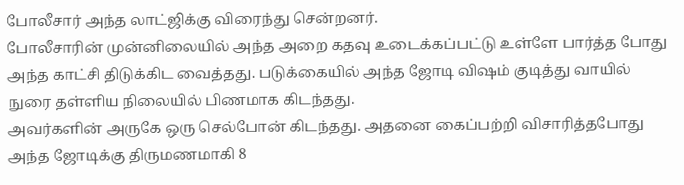போலீசார் அந்த லாட்ஜிக்கு விரைந்து சென்றனர்.
போலீசாரின் முன்னிலையில் அந்த அறை கதவு உடைக்கப்பட்டு உள்ளே பார்த்த போது அந்த காட்சி திடுக்கிட வைத்தது. படுக்கையில் அந்த ஜோடி விஷம் குடித்து வாயில் நுரை தள்ளிய நிலையில் பிணமாக கிடந்தது.
அவர்களின் அருகே ஒரு செல்போன் கிடந்தது. அதனை கைப்பற்றி விசாரித்தபோது அந்த ஜோடிக்கு திருமணமாகி 8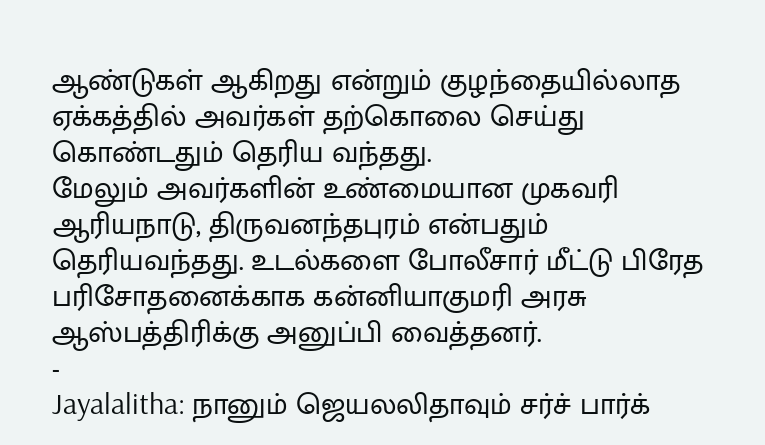ஆண்டுகள் ஆகிறது என்றும் குழந்தையில்லாத ஏக்கத்தில் அவர்கள் தற்கொலை செய்து கொண்டதும் தெரிய வந்தது.
மேலும் அவர்களின் உண்மையான முகவரி ஆரியநாடு, திருவனந்தபுரம் என்பதும் தெரியவந்தது. உடல்களை போலீசார் மீட்டு பிரேத பரிசோதனைக்காக கன்னியாகுமரி அரசு ஆஸ்பத்திரிக்கு அனுப்பி வைத்தனர்.
-
Jayalalitha: நானும் ஜெயலலிதாவும் சர்ச் பார்க்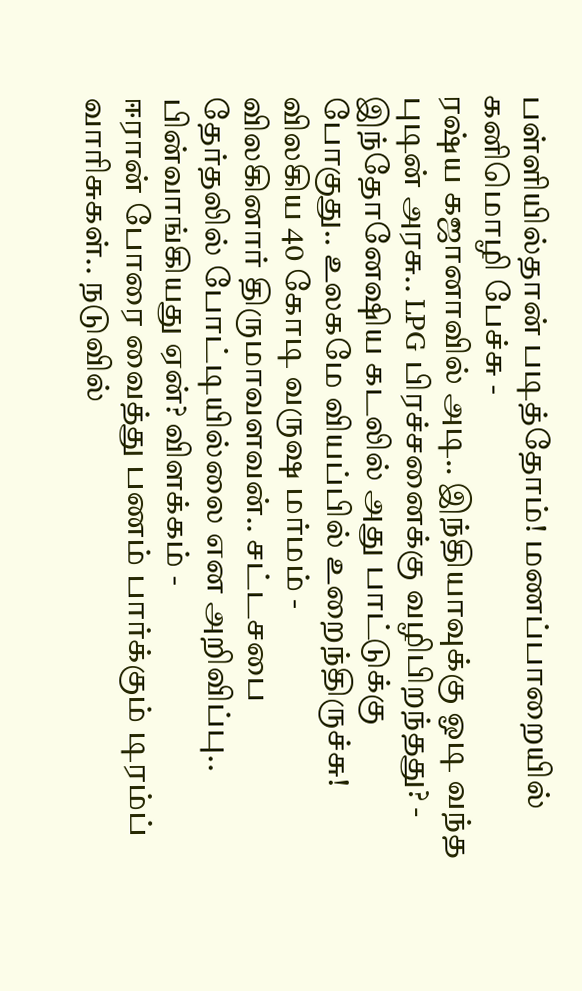பள்ளியில்தான் படித்தோம்! மணப்பாறையில் கனிமொழி பேச்சு -
ரஷ்ய கஜானாவில் அடி.. இந்தியாவுக்கு ஓடி வந்த புடின் அரசு.. LPG பிரச்சனைக்கு வழிபிறந்தது? -
இந்தோனேஷிய கடலில் அது பாட்டுக்கு போகுது.. உலகமே வியப்பில் உறைந்திருச்சு! விலகிய 40 கோடி வருஷ மர்மம் -
விலகினார் திருமாவளவன்.. சட்டசபை தேர்தலில் போட்டியில்லை என அறிவிப்பு.. பின்வாங்கியது ஏன்? விளக்கம் -
ஈரான் போரை வைத்து பணம் பார்க்கும் டிரம்ப் வாரிசுகள்.. நடுவில்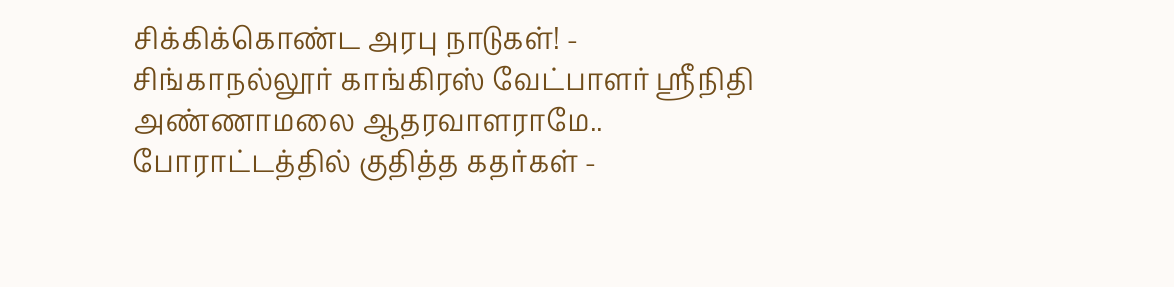சிக்கிக்கொண்ட அரபு நாடுகள்! -
சிங்காநல்லூர் காங்கிரஸ் வேட்பாளர் ஶ்ரீநிதி அண்ணாமலை ஆதரவாளராமே.. போராட்டத்தில் குதித்த கதர்கள் -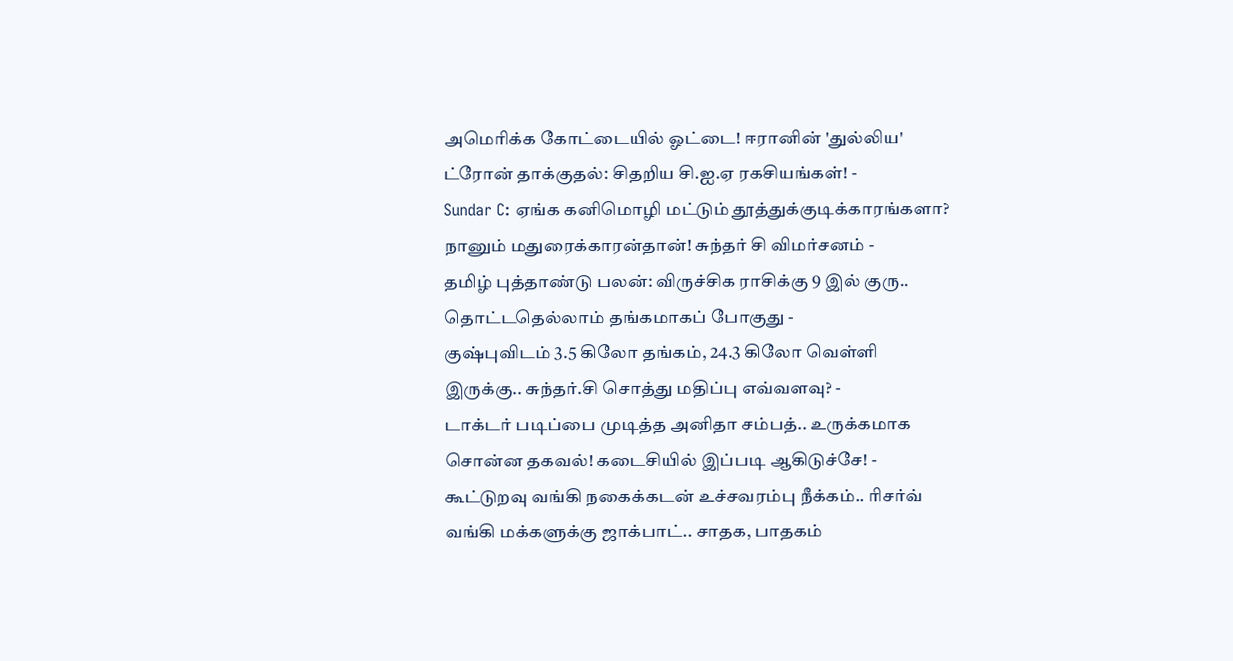அமெரிக்க கோட்டையில் ஓட்டை! ஈரானின் 'துல்லிய' ட்ரோன் தாக்குதல்: சிதறிய சி.ஐ.ஏ ரகசியங்கள்! -
Sundar C: ஏங்க கனிமொழி மட்டும் தூத்துக்குடிக்காரங்களா? நானும் மதுரைக்காரன்தான்! சுந்தர் சி விமர்சனம் -
தமிழ் புத்தாண்டு பலன்: விருச்சிக ராசிக்கு 9 இல் குரு.. தொட்டதெல்லாம் தங்கமாகப் போகுது -
குஷ்புவிடம் 3.5 கிலோ தங்கம், 24.3 கிலோ வெள்ளி இருக்கு.. சுந்தர்.சி சொத்து மதிப்பு எவ்வளவு? -
டாக்டர் படிப்பை முடித்த அனிதா சம்பத்.. உருக்கமாக சொன்ன தகவல்! கடைசியில் இப்படி ஆகிடுச்சே! -
கூட்டுறவு வங்கி நகைக்கடன் உச்சவரம்பு நீக்கம்.. ரிசர்வ் வங்கி மக்களுக்கு ஜாக்பாட்.. சாதக, பாதகம்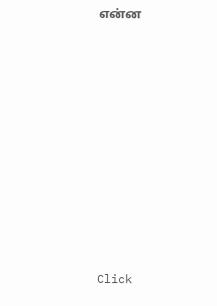என்ன












Click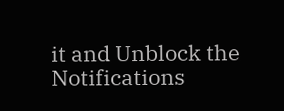it and Unblock the Notifications